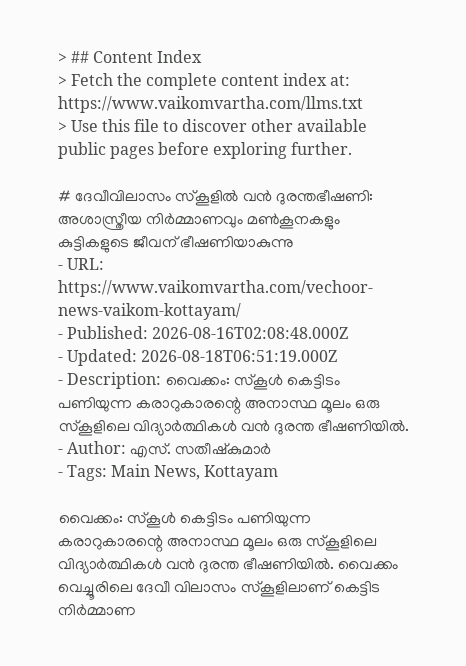> ## Content Index
> Fetch the complete content index at: https://www.vaikomvartha.com/llms.txt
> Use this file to discover other available public pages before exploring further.

# ദേവീവിലാസം സ്കൂളിൽ വൻ ദുരന്തഭീഷണി: അശാസ്ത്രീയ നിർമ്മാണവും മൺകൂനകളും കുട്ടികളുടെ ജീവന് ഭീഷണിയാകുന്നു
- URL: https://www.vaikomvartha.com/vechoor-news-vaikom-kottayam/
- Published: 2026-08-16T02:08:48.000Z
- Updated: 2026-08-18T06:51:19.000Z
- Description: വൈക്കം: സ്കൂൾ കെട്ടിടം പണിയുന്ന കരാറുകാരന്റെ അനാസ്ഥ മൂലം ഒരു സ്കൂളിലെ വിദ്യാർത്ഥികൾ വൻ ദുരന്ത ഭീഷണിയിൽ.
- Author: എസ്. സതീഷ്കുമാർ
- Tags: Main News, Kottayam

വൈക്കം: സ്കൂൾ കെട്ടിടം പണിയുന്ന കരാറുകാരന്റെ അനാസ്ഥ മൂലം ഒരു സ്കൂളിലെ വിദ്യാർത്ഥികൾ വൻ ദുരന്ത ഭീഷണിയിൽ. വൈക്കം വെച്ചൂരിലെ ദേവീ വിലാസം സ്കൂളിലാണ് കെട്ടിട നിർമ്മാണ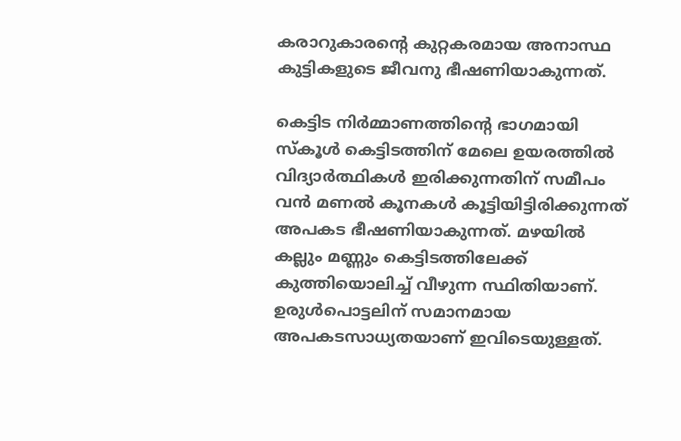കരാറുകാരന്റെ കുറ്റകരമായ അനാസ്ഥ കുട്ടികളുടെ ജീവനു ഭീഷണിയാകുന്നത്.

കെട്ടിട നിർമ്മാണത്തിന്റെ ഭാഗമായി സ്കൂൾ കെട്ടിടത്തിന് മേലെ ഉയരത്തിൽ വിദ്യാർത്ഥികൾ ഇരിക്കുന്നതിന് സമീപം വൻ മണൽ കൂനകൾ കൂട്ടിയിട്ടിരിക്കുന്നത് അപകട ഭീഷണിയാകുന്നത്. മഴയിൽ കല്ലും മണ്ണും കെട്ടിടത്തിലേക്ക് കുത്തിയൊലിച്ച് വീഴുന്ന സ്ഥിതിയാണ്. ഉരുൾപൊട്ടലിന് സമാനമായ അപകടസാധ്യതയാണ് ഇവിടെയുള്ളത്.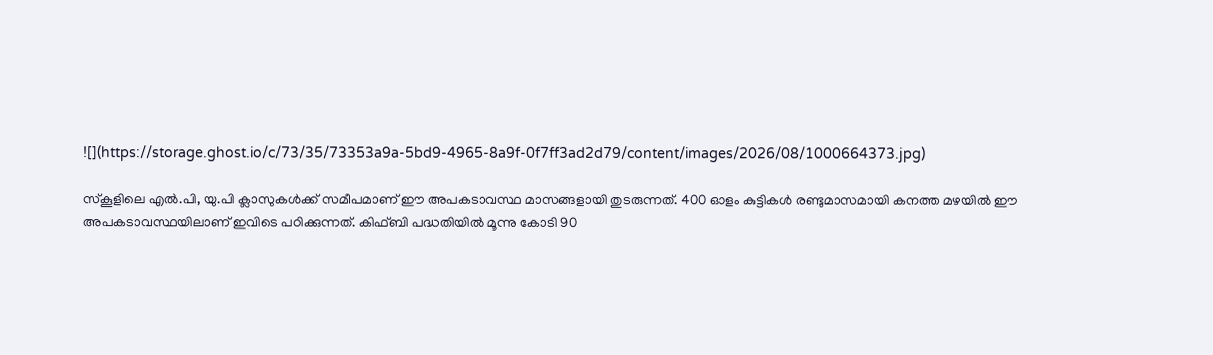![](https://storage.ghost.io/c/73/35/73353a9a-5bd9-4965-8a9f-0f7ff3ad2d79/content/images/2026/08/1000664373.jpg)

സ്കൂളിലെ എൽ.പി, യു.പി ക്ലാസുകൾക്ക് സമീപമാണ് ഈ അപകടാവസ്ഥ മാസങ്ങളായി തുടരുന്നത്. 400 ഓളം കുട്ടികൾ രണ്ടുമാസമായി കനത്ത മഴയിൽ ഈ അപകടാവസ്ഥയിലാണ് ഇവിടെ പഠിക്കുന്നത്. കിഫ്ബി പദ്ധതിയിൽ മൂന്നു കോടി 90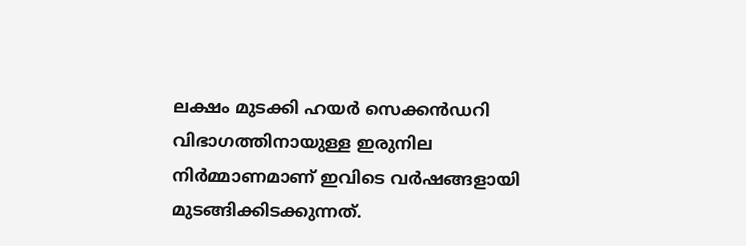ലക്ഷം മുടക്കി ഹയർ സെക്കൻഡറി വിഭാഗത്തിനായുള്ള ഇരുനില നിർമ്മാണമാണ് ഇവിടെ വർഷങ്ങളായി മുടങ്ങിക്കിടക്കുന്നത്.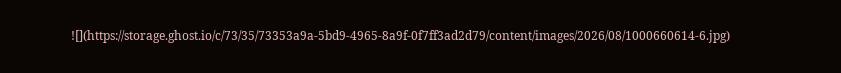![](https://storage.ghost.io/c/73/35/73353a9a-5bd9-4965-8a9f-0f7ff3ad2d79/content/images/2026/08/1000660614-6.jpg)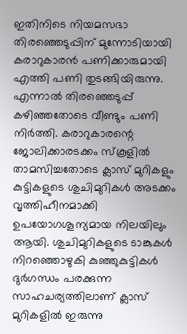ഇതിനിടെ നിയമസഭാ തിരഞ്ഞെടുപ്പിന് മുന്നോടിയായി കരാറുകാരൻ പണിക്കാരുമായി എത്തി പണി തുടങ്ങിയിരുന്നു. എന്നാൽ തിരഞ്ഞെടുപ്പ് കഴിഞ്ഞതോടെ വീണ്ടും പണി നിർത്തി. കരാറുകാരന്റെ ജോലിക്കാരടക്കം സ്കൂളിൽ താമസിച്ചതോടെ ക്ലാസ് മുറികളും കുട്ടികളുടെ ശുചിമുറികൾ അടക്കം വൃത്തിഹീനമാക്കി ഉപയോഗശൂന്യമായ നിലയിലും ആയി. ശുചിമുറികളുടെ ടാങ്കുകൾ നിറഞ്ഞൊഴുകി കുഞ്ഞുകുട്ടികൾ ദുർഗന്ധം പരക്കുന്ന സാഹചര്യത്തിലാണ് ക്ലാസ് മുറികളിൽ ഇരുന്നു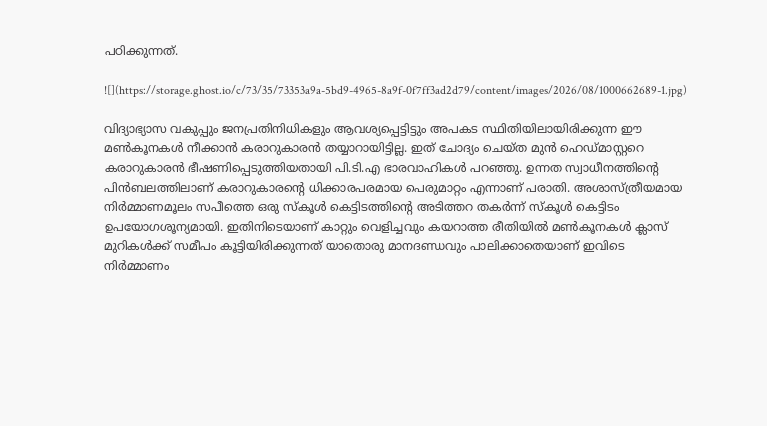പഠിക്കുന്നത്.

![](https://storage.ghost.io/c/73/35/73353a9a-5bd9-4965-8a9f-0f7ff3ad2d79/content/images/2026/08/1000662689-1.jpg)

വിദ്യാഭ്യാസ വകുപ്പും ജനപ്രതിനിധികളും ആവശ്യപ്പെട്ടിട്ടും അപകട സ്ഥിതിയിലായിരിക്കുന്ന ഈ മൺകൂനകൾ നീക്കാൻ കരാറുകാരൻ തയ്യാറായിട്ടില്ല. ഇത് ചോദ്യം ചെയ്ത മുൻ ഹെഡ്മാസ്റ്ററെ കരാറുകാരൻ ഭീഷണിപ്പെടുത്തിയതായി പി.ടി.എ ഭാരവാഹികൾ പറഞ്ഞു. ഉന്നത സ്വാധീനത്തിന്റെ പിൻബലത്തിലാണ് കരാറുകാരന്റെ ധിക്കാരപരമായ പെരുമാറ്റം എന്നാണ് പരാതി. അശാസ്ത്രീയമായ നിർമ്മാണമൂലം സപീത്തെ ഒരു സ്കൂൾ കെട്ടിടത്തിന്റെ അടിത്തറ തകർന്ന് സ്കൂൾ കെട്ടിടം ഉപയോഗശൂന്യമായി. ഇതിനിടെയാണ് കാറ്റും വെളിച്ചവും കയറാത്ത രീതിയിൽ മൺകൂനകൾ ക്ലാസ് മുറികൾക്ക് സമീപം കൂട്ടിയിരിക്കുന്നത് യാതൊരു മാനദണ്ഡവും പാലിക്കാതെയാണ് ഇവിടെ നിർമ്മാണം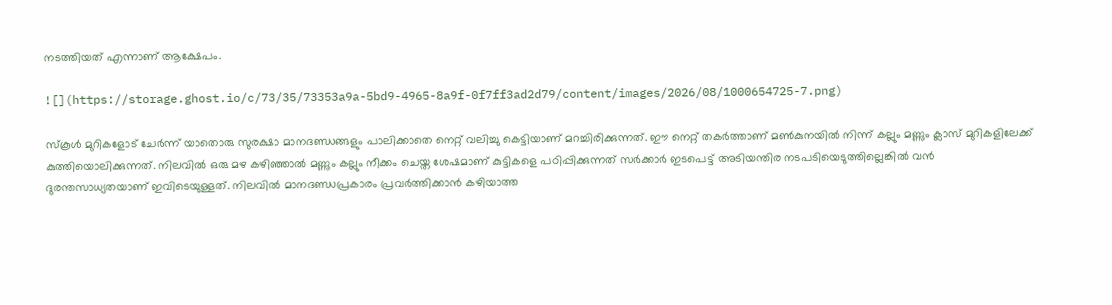നടത്തിയത് എന്നാണ് ആക്ഷേപം.

![](https://storage.ghost.io/c/73/35/73353a9a-5bd9-4965-8a9f-0f7ff3ad2d79/content/images/2026/08/1000654725-7.png)

സ്കൂൾ മുറികളോട് ചേർന്ന് യാതൊരു സുരക്ഷാ മാനദണ്ഡങ്ങളും പാലിക്കാതെ നെറ്റ് വലിച്ചു കെട്ടിയാണ് മറച്ചിരിക്കുന്നത്. ഈ നെറ്റ് തകർത്താണ് മൺകുനയിൽ നിന്ന് കല്ലും മണ്ണും ക്ലാസ് മുറികളിലേക്ക് കുത്തിയൊലിക്കുന്നത്. നിലവിൽ ഒരു മഴ കഴിഞ്ഞാൽ മണ്ണും കല്ലും നീക്കം ചെയ്ത ശേഷമാണ് കുട്ടികളെ പഠിപ്പിക്കുന്നത് സർക്കാർ ഇടപെട്ട് അടിയന്തിര നടപടിയെടുത്തില്ലെങ്കിൽ വൻ ദുരന്തസാധ്യതയാണ് ഇവിടെയുള്ളത്. നിലവിൽ മാനദണ്ഡപ്രകാരം പ്രവർത്തിക്കാൻ കഴിയാത്ത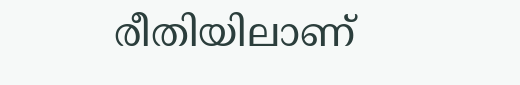രീതിയിലാണ്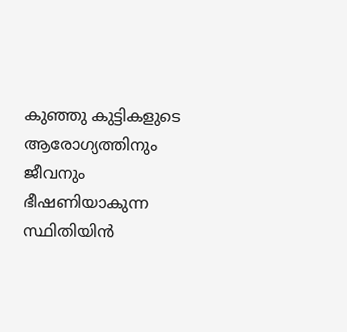കുഞ്ഞു കുട്ടികളുടെ ആരോഗ്യത്തിനും ജീവനും ഭീഷണിയാകുന്ന സ്ഥിതിയിൻ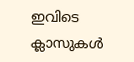ഇവിടെ ക്ലാസുകൾ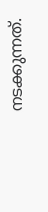നടക്കുന്നത്.